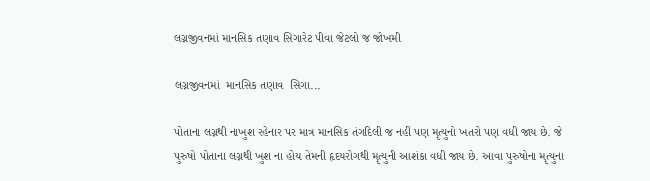લગ્નજીવનમાં માનસિક તણાવ સિગારેટ પીવા જેટલો જ જોખમી

લગ્નજીવનમાં  માનસિક તણાવ  સિગા...

પોતાના લગ્નથી નાખુશ રહેનાર પર માત્ર માનસિક તંગદિલી જ નહીં પણ મૃત્યુનો ખતરો પણ વધી જાય છે. જે પુરુષો પોતાના લગ્નથી ખુશ ના હોય તેમની હૃદયરોગથી મૃત્યુની આશંકા વધી જાય છે. આવા પુરુષોના મૃત્યુના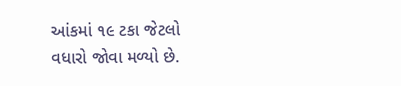આંકમાં ૧૯ ટકા જેટલો વધારો જોવા મળ્યો છે.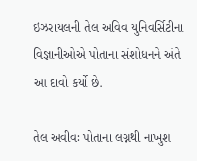ઇઝરાયલની તેલ અવિવ યુનિવર્સિટીના વિજ્ઞાનીઓએ પોતાના સંશોધનને અંતે આ દાવો કર્યો છે.

તેલ અવીવઃ પોતાના લગ્નથી નાખુશ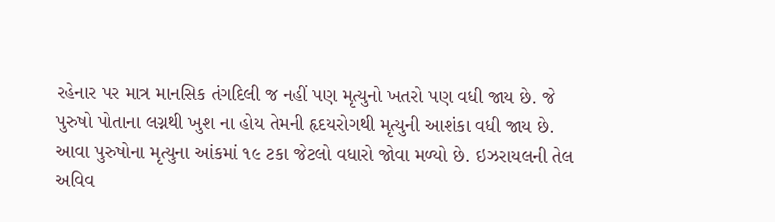રહેનાર પર માત્ર માનસિક તંગદિલી જ નહીં પણ મૃત્યુનો ખતરો પણ વધી જાય છે. જે પુરુષો પોતાના લગ્નથી ખુશ ના હોય તેમની હૃદયરોગથી મૃત્યુની આશંકા વધી જાય છે. આવા પુરુષોના મૃત્યુના આંકમાં ૧૯ ટકા જેટલો વધારો જોવા મળ્યો છે. ઇઝરાયલની તેલ અવિવ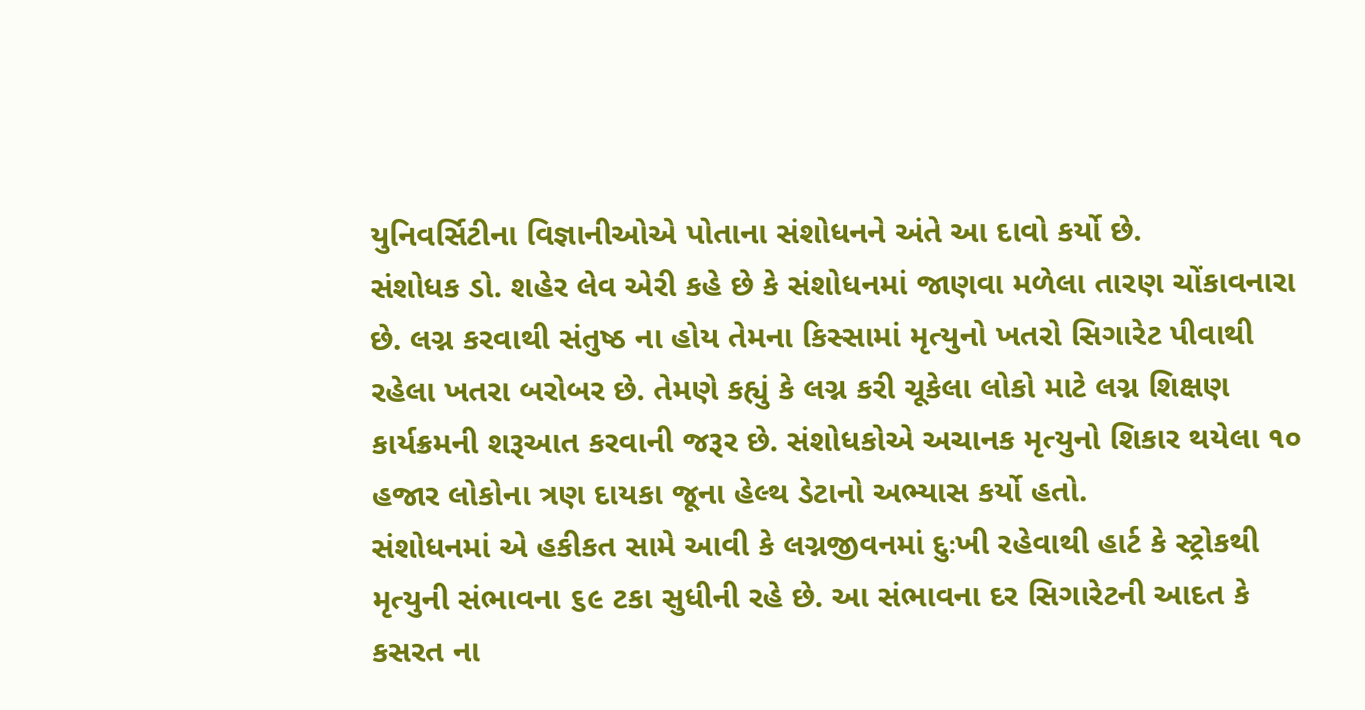યુનિવર્સિટીના વિજ્ઞાનીઓએ પોતાના સંશોધનને અંતે આ દાવો કર્યો છે.
સંશોધક ડો. શહેર લેવ એરી કહે છે કે સંશોધનમાં જાણવા મળેલા તારણ ચોંકાવનારા છે. લગ્ન કરવાથી સંતુષ્ઠ ના હોય તેમના કિસ્સામાં મૃત્યુનો ખતરો સિગારેટ પીવાથી રહેલા ખતરા બરોબર છે. તેમણે કહ્યું કે લગ્ન કરી ચૂકેલા લોકો માટે લગ્ન શિક્ષણ કાર્યક્રમની શરૂઆત કરવાની જરૂર છે. સંશોધકોએ અચાનક મૃત્યુનો શિકાર થયેલા ૧૦ હજાર લોકોના ત્રણ દાયકા જૂના હેલ્થ ડેટાનો અભ્યાસ કર્યો હતો.
સંશોધનમાં એ હકીકત સામે આવી કે લગ્નજીવનમાં દુઃખી રહેવાથી હાર્ટ કે સ્ટ્રોકથી મૃત્યુની સંભાવના ૬૯ ટકા સુધીની રહે છે. આ સંભાવના દર સિગારેટની આદત કે કસરત ના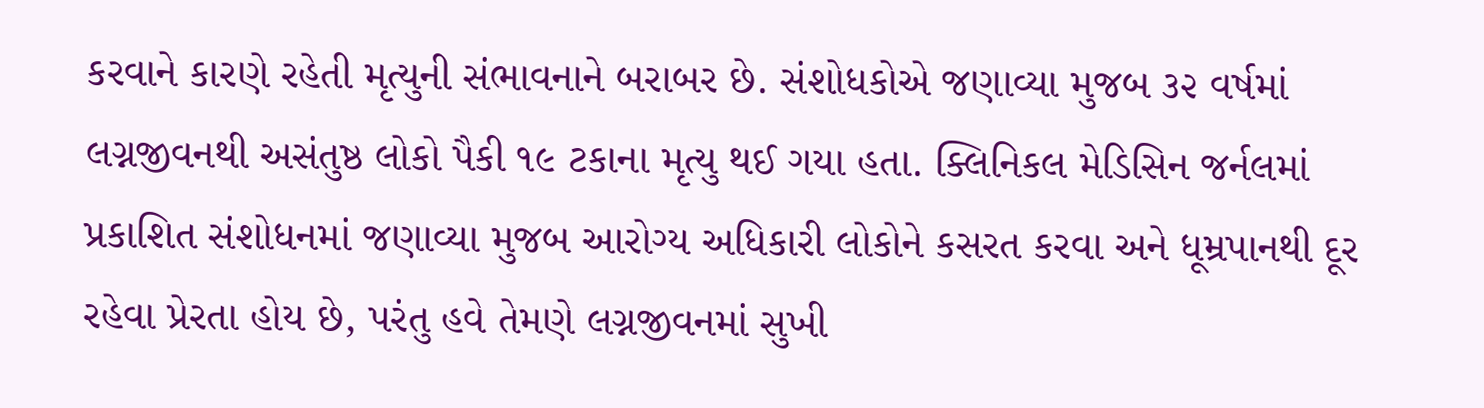કરવાને કારણે રહેતી મૃત્યુની સંભાવનાને બરાબર છે. સંશોધકોએ જણાવ્યા મુજબ ૩૨ વર્ષમાં લગ્નજીવનથી અસંતુષ્ઠ લોકો પૈકી ૧૯ ટકાના મૃત્યુ થઈ ગયા હતા. ક્લિનિકલ મેડિસિન જર્નલમાં પ્રકાશિત સંશોધનમાં જણાવ્યા મુજબ આરોગ્ય અધિકારી લોકોને કસરત કરવા અને ધૂમ્રપાનથી દૂર રહેવા પ્રેરતા હોય છે, પરંતુ હવે તેમણે લગ્નજીવનમાં સુખી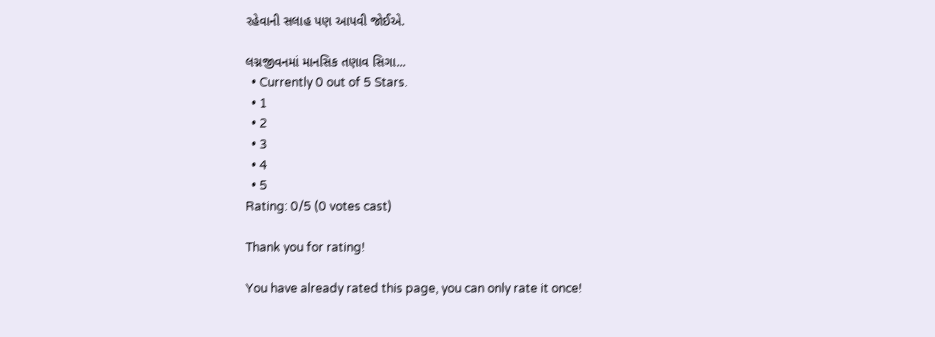રહેવાની સલાહ પણ આપવી જોઈએ.

લગ્નજીવનમાં માનસિક તણાવ સિગા...
  • Currently 0 out of 5 Stars.
  • 1
  • 2
  • 3
  • 4
  • 5
Rating: 0/5 (0 votes cast)

Thank you for rating!

You have already rated this page, you can only rate it once!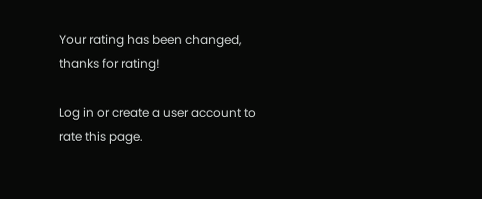Your rating has been changed, thanks for rating!

Log in or create a user account to rate this page.